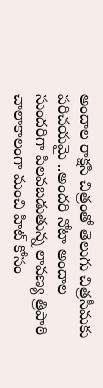అందాల రాక్షసి చిత్రంతో తెలుగు చిత్రసీమకు పరిచయమై ..అందరి నోటా అందాల సుందరిగా పిలవబడుతున్న లావణ్య త్రిపాఠి చాలాకాలంగా మంచి హిట్ కోసం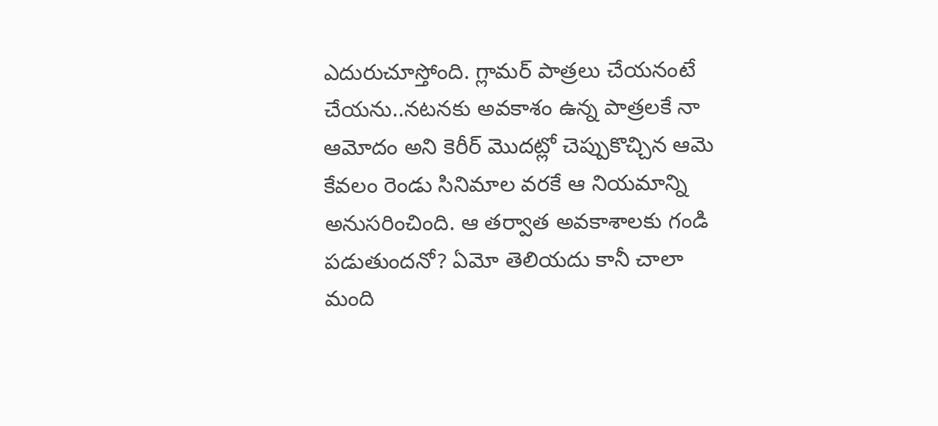ఎదురుచూస్తోంది. గ్లామర్ పాత్రలు చేయనంటే చేయను..నటనకు అవకాశం ఉన్న పాత్రలకే నా ఆమోదం అని కెరీర్ మొదట్లో చెప్పుకొచ్చిన ఆమె కేవలం రెండు సినిమాల వరకే ఆ నియమాన్ని అనుసరించింది. ఆ తర్వాత అవకాశాలకు గండి పడుతుందనో? ఏమో తెలియదు కానీ చాలా మంది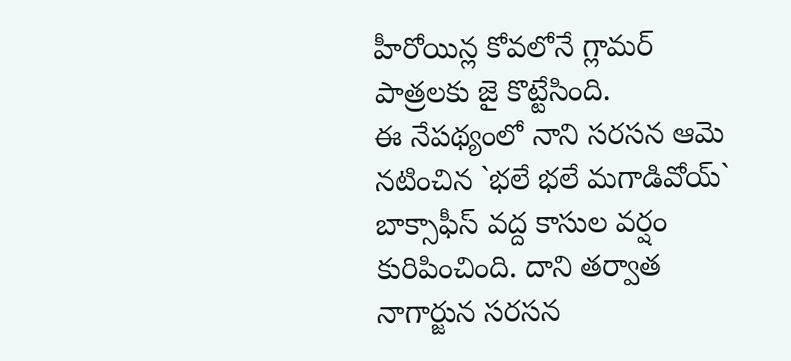హీరోయిన్ల కోవలోనే గ్లామర్ పాత్రలకు జై కొట్టేసింది.
ఈ నేపథ్యంలో నాని సరసన ఆమె నటించిన `భలే భలే మగాడివోయ్` బాక్సాఫీస్ వద్ద కాసుల వర్షం కురిపించింది. దాని తర్వాత నాగార్జున సరసన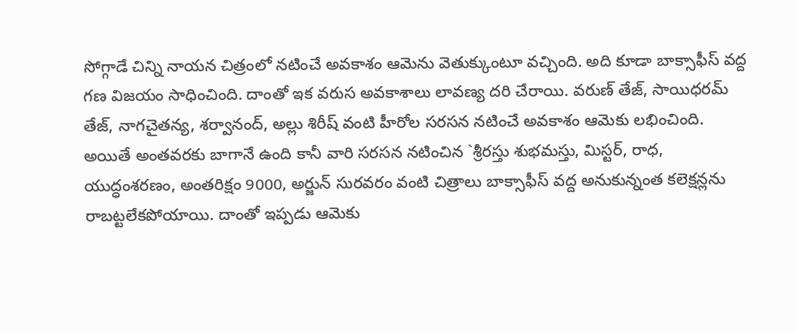సోగ్గాడే చిన్ని నాయన చిత్రంలో నటించే అవకాశం ఆమెను వెతుక్కుంటూ వచ్చింది. అది కూడా బాక్సాఫీస్ వద్ద గణ విజయం సాధించింది. దాంతో ఇక వరుస అవకాశాలు లావణ్య దరి చేరాయి. వరుణ్ తేజ్, సాయిధరమ్ తేజ్, నాగచైతన్య, శర్వానంద్, అల్లు శిరీష్ వంటి హీరోల సరసన నటించే అవకాశం ఆమెకు లభించింది.
అయితే అంతవరకు బాగానే ఉంది కానీ వారి సరసన నటించిన `శ్రీరస్తు శుభమస్తు, మిస్టర్, రాధ, యుద్ధంశరణం, అంతరిక్షం 9000, అర్జున్ సురవరం వంటి చిత్రాలు బాక్సాఫీస్ వద్ద అనుకున్నంత కలెక్షన్లను రాబట్టలేకపోయాయి. దాంతో ఇప్పడు ఆమెకు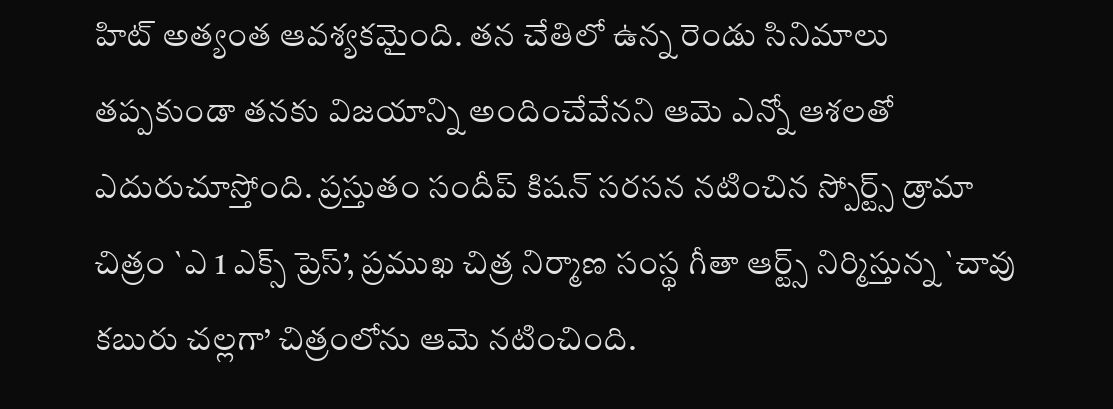హిట్ అత్యంత ఆవశ్యకమైంది. తన చేతిలో ఉన్న రెండు సినిమాలు తప్పకుండా తనకు విజయాన్ని అందించేవేనని ఆమె ఎన్నో ఆశలతో ఎదురుచూస్తోంది. ప్రస్తుతం సందీప్ కిషన్ సరసన నటించిన స్పోర్ట్స్ డ్రామా చిత్రం `ఎ 1 ఎక్స్ ప్రెస్’, ప్రముఖ చిత్ర నిర్మాణ సంస్థ గీతా ఆర్ట్స్ నిర్మిస్తున్న `చావు కబురు చల్లగా’ చిత్రంలోను ఆమె నటించింది.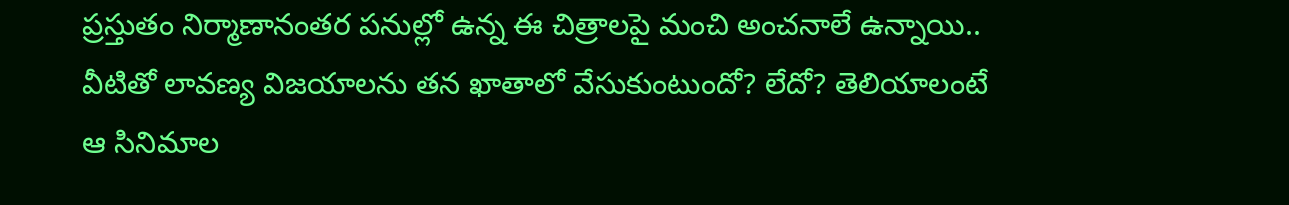ప్రస్తుతం నిర్మాణానంతర పనుల్లో ఉన్న ఈ చిత్రాలపై మంచి అంచనాలే ఉన్నాయి.. వీటితో లావణ్య విజయాలను తన ఖాతాలో వేసుకుంటుందో? లేదో? తెలియాలంటే ఆ సినిమాల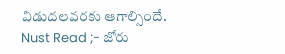విడుదలవరకు ఆగాల్సిందే.
Nust Read ;- జోరు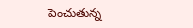పెంచుతున్న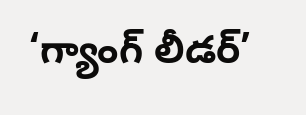‘గ్యాంగ్ లీడర్’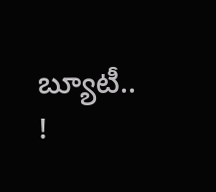బ్యూటీ.. !